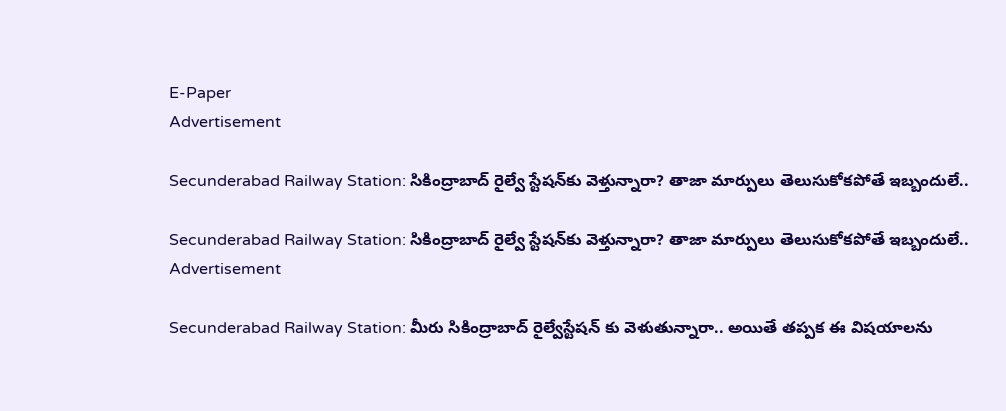E-Paper
Advertisement

Secunderabad Railway Station: సికింద్రాబాద్ రైల్వే స్టేషన్‌కు వెళ్తున్నారా? తాజా మార్పులు తెలుసుకోకపోతే ఇబ్బందులే..

Secunderabad Railway Station: సికింద్రాబాద్ రైల్వే స్టేషన్‌కు వెళ్తున్నారా? తాజా మార్పులు తెలుసుకోకపోతే ఇబ్బందులే..
Advertisement

Secunderabad Railway Station: మీరు సికింద్రాబాద్ రైల్వేస్టేషన్ కు వెళుతున్నారా.. అయితే తప్పక ఈ విషయాలను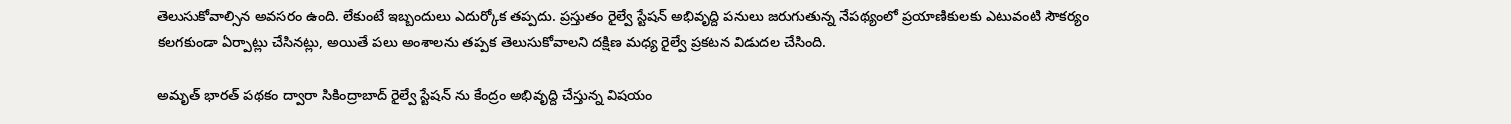తెలుసుకోవాల్సిన అవసరం ఉంది. లేకుంటే ఇబ్బందులు ఎదుర్కోక తప్పదు. ప్రస్తుతం రైల్వే స్టేషన్ అభివృద్ది పనులు జరుగుతున్న నేపథ్యంలో ప్రయాణికులకు ఎటువంటి సౌకర్యం కలగకుండా ఏర్పాట్లు చేసినట్లు, అయితే పలు అంశాలను తప్పక తెలుసుకోవాలని దక్షిణ మధ్య రైల్వే ప్రకటన విడుదల చేసింది.

అమృత్ భారత్ పథకం ద్వారా సికింద్రాబాద్ రైల్వే స్టేషన్ ను కేంద్రం అభివృద్ది చేస్తున్న విషయం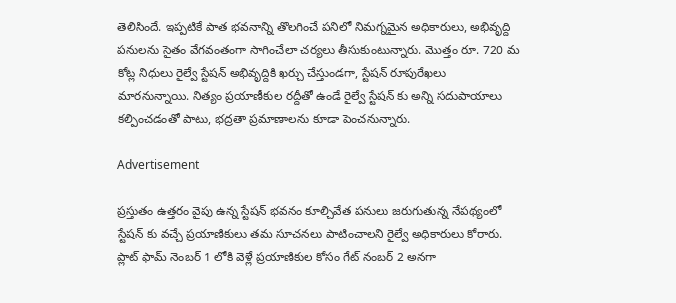తెలిసిందే. ఇప్పటికే పాత భవనాన్ని తొలగించే పనిలో నిమగ్నమైన అధికారులు, అభివృద్ది పనులను సైతం వేగవంతంగా సాగించేలా చర్యలు తీసుకుంటున్నారు. మొత్తం రూ. 720 మ కోట్ల నిధులు రైల్వే స్టేషన్ అభివృద్దికి ఖర్చు చేస్తుండగా, స్టేషన్ రూపురేఖలు మారనున్నాయి. నిత్యం ప్రయాణీకుల రద్దీతో ఉండే రైల్వే స్టేషన్ కు అన్ని సదుపాయాలు కల్పించడంతో పాటు, భద్రతా ప్రమాణాలను కూడా పెంచనున్నారు.

Advertisement

ప్రస్తుతం ఉత్తరం వైపు ఉన్న స్టేషన్‌ భవనం కూల్చివేత పనులు జరుగుతున్న నేపథ్యంలో స్టేషన్ కు వచ్చే ప్రయాణికులు తమ సూచనలు పాటించాలని రైల్వే అధికారులు కోరారు. ప్లాట్ ఫామ్ నెంబర్ 1 లోకి వెళ్లే ప్రయాణికుల కోసం గేట్ నంబర్ 2 అనగా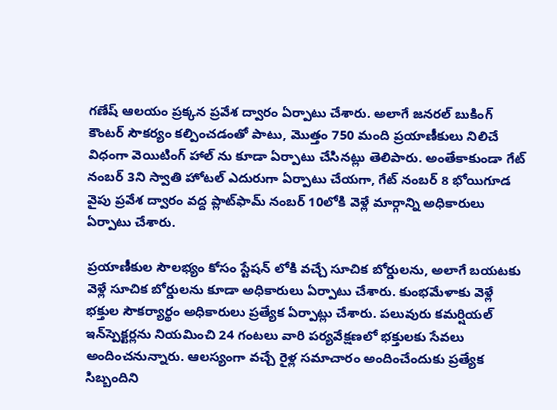గణేష్ ఆలయం ప్రక్కన ప్రవేశ ద్వారం ఏర్పాటు చేశారు. అలాగే జనరల్ బుకింగ్ కౌంటర్ సౌకర్యం కల్పించడంతో పాటు, మొత్తం 750 మంది ప్రయాణీకులు నిలిచే విధంగా వెయిటింగ్ హాల్ ను కూడా ఏర్పాటు చేసినట్లు తెలిపారు. అంతేకాకుండా గేట్ నంబర్ 3ని స్వాతి హోటల్ ఎదురుగా ఏర్పాటు చేయగా, గేట్ నంబర్ 8 భోయిగూడ వైపు ప్రవేశ ద్వారం వద్ద ప్లాట్‌ఫామ్ నంబర్ 10లోకి వెళ్లే మార్గాన్ని అధికారులు ఏర్పాటు చేశారు.

ప్రయాణీకుల సౌలభ్యం కోసం స్టేషన్ లోకి వచ్చే సూచిక బోర్డులను, అలాగే బయటకు వెళ్లే సూచిక బోర్డులను కూడా అధికారులు ఏర్పాటు చేశారు. కుంభమేళాకు వెళ్లే భక్తుల సౌకర్యార్థం అధికారులు ప్రత్యేక ఏర్పాట్లు చేశారు. పలువురు కమర్షియల్ ఇన్‌స్పెక్టర్లను నియమించి 24 గంటలు వారి పర్యవేక్షణలో భక్తులకు సేవలు అందించనున్నారు. ఆలస్యంగా వచ్చే రైళ్ల సమాచారం అందించేందుకు ప్రత్యేక సిబ్బందిని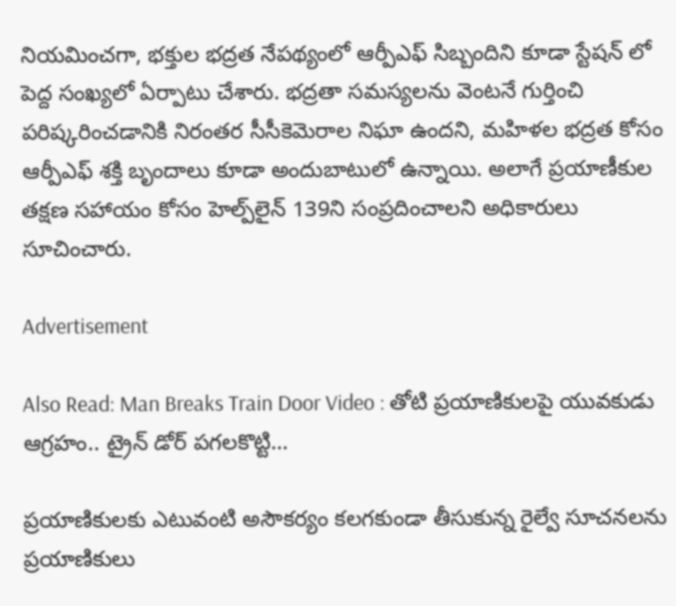నియమించగా, భక్తుల భద్రత నేపథ్యంలో ఆర్పీఎఫ్ సిబ్బందిని కూడా స్టేషన్ లో పెద్ద సంఖ్యలో ఏర్పాటు చేశారు. భద్రతా సమస్యలను వెంటనే గుర్తించి పరిష్కరించడానికి నిరంతర సీసీకెమెరాల నిఘా ఉందని, మహిళల భద్రత కోసం ఆర్పీఎఫ్ శక్తి బృందాలు కూడా అందుబాటులో ఉన్నాయి. అలాగే ప్రయాణీకుల తక్షణ సహాయం కోసం హెల్ప్‌లైన్ 139ని సంప్రదించాలని అధికారులు సూచించారు.

Advertisement

Also Read: Man Breaks Train Door Video : తోటి ప్రయాణికులపై యువకుడు ఆగ్రహం.. ట్రైన్ డోర్ పగలకొట్టి…

ప్రయాణికులకు ఎటువంటి అసౌకర్యం కలగకుండా తీసుకున్న రైల్వే సూచనలను ప్రయాణికులు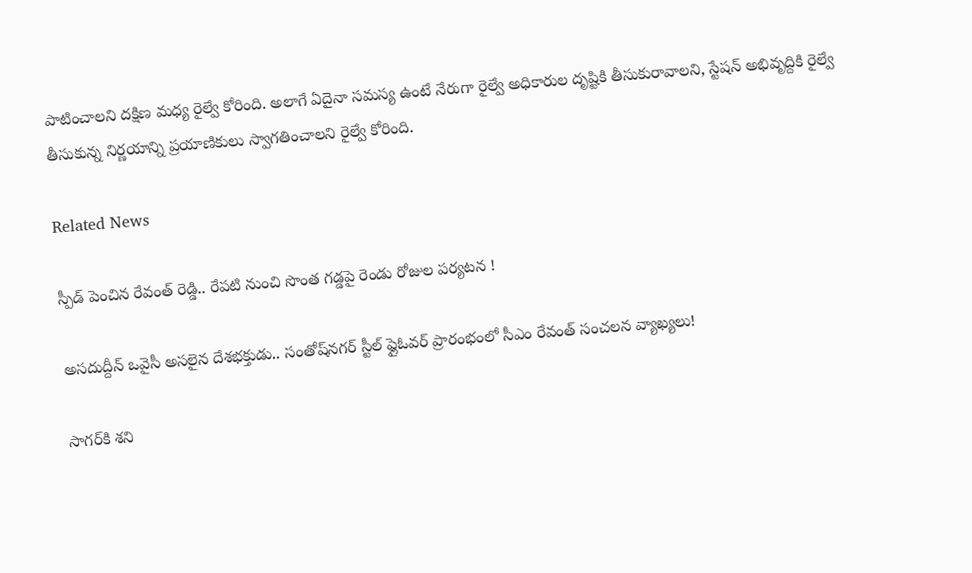పాటించాలని దక్షిణ మధ్య రైల్వే కోరింది. అలాగే ఏదైనా సమస్య ఉంటే నేరుగా రైల్వే అధికారుల దృష్టికి తీసుకురావాలని, స్టేషన్ అభివృద్దికి రైల్వే తీసుకున్న నిర్ణయాన్ని ప్రయాణికులు స్వాగతించాలని రైల్వే కోరింది.

Related News

స్పీడ్ పెంచిన రేవంత్ రెడ్డి.. రేపటి నుంచి సొంత గడ్డపై రెండు రోజుల పర్యటన !

అసదుద్దీన్ ఒవైసీ అసలైన దేశభక్తుడు.. సంతోష్‌నగర్ స్టీల్ ఫ్లైఓవర్ ప్రారంభంలో సీఎం రేవంత్ సంచలన వ్యాఖ్యలు!

సాగర్‌కి శని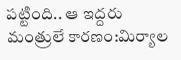పట్టింది.. ఆ ఇద్దరు మంత్రులే కారణం:మిర్యాల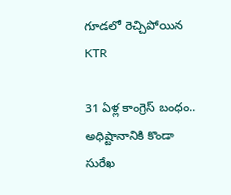గూడలో రెచ్చిపోయిన KTR

31 ఏళ్ల కాంగ్రెస్ బంధం.. అధిష్టానానికి కొండా సురేఖ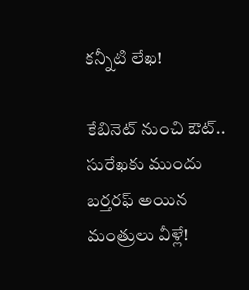కన్నీటి లేఖ!

కేబినెట్ నుంచి ఔట్.. సురేఖకు ముందు బర్తరఫ్ అయిన మంత్రులు వీళ్లే!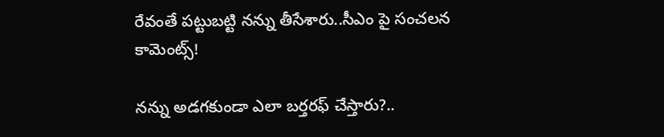రేవంతే పట్టుబట్టి నన్ను తీసేశారు..సీఎం పై సంచలన కామెంట్స్!

నన్ను అడగకుండా ఎలా బర్తరఫ్ చేస్తారు?..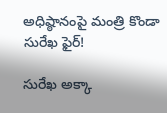అధిష్ఠానంపై మంత్రి కొండా సురేఖ ఫైర్!

సురేఖ అక్కా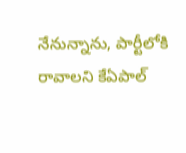నేనున్నాను, పార్టీలోకి రావాలని కేఏపాల్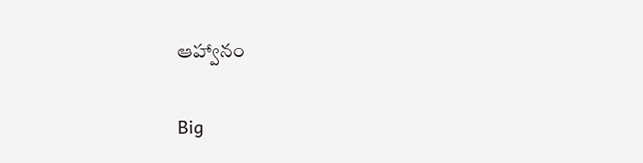ఆహ్వానం

Big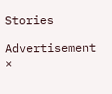Stories

Advertisement
×